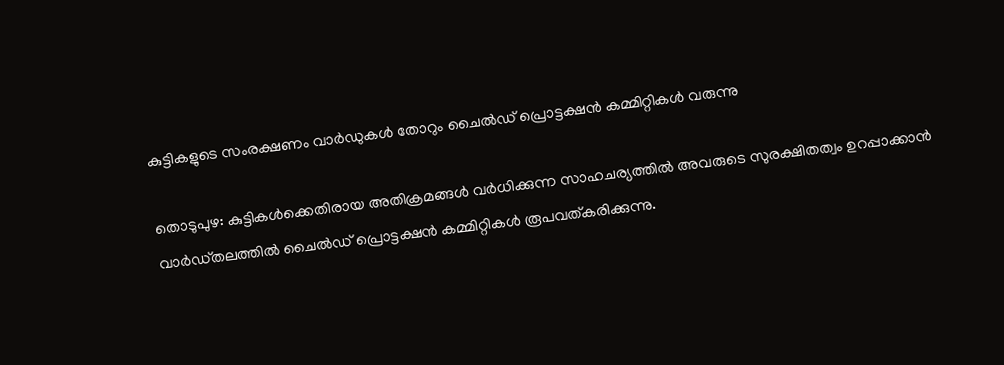കുട്ടികളുടെ സംരക്ഷണം വാർഡുകൾ തോറും ചൈൽഡ് പ്രൊട്ടക്ഷൻ കമ്മിറ്റികൾ വരുന്നു

തൊടുപുഴ: കുട്ടികൾക്കെതിരായ അതിക്രമങ്ങൾ വർധിക്കുന്ന സാഹചര്യത്തിൽ അവരുടെ സുരക്ഷിതത്വം ഉറപ്പാക്കാൻ വാർഡ്തലത്തിൽ ചൈൽഡ് പ്രൊട്ടക്ഷൻ കമ്മിറ്റികൾ രൂപവത്കരിക്കുന്നു.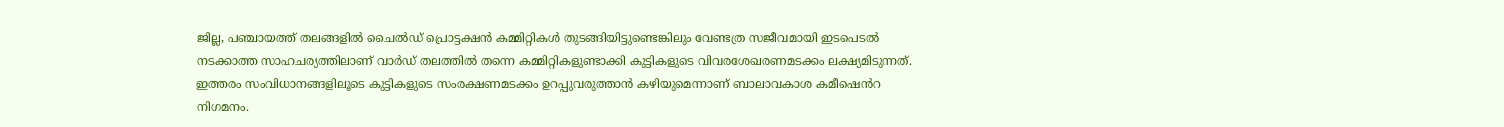ജില്ല, പഞ്ചായത്ത് തലങ്ങളിൽ ചൈൽഡ് പ്രൊട്ടക്ഷൻ കമ്മിറ്റികൾ തുടങ്ങിയിട്ടുണ്ടെങ്കിലും വേണ്ടത്ര സജീവമായി ഇടപെടൽ നടക്കാത്ത സാഹചര്യത്തിലാണ് വാർഡ് തലത്തിൽ തന്നെ കമ്മിറ്റികളുണ്ടാക്കി കുട്ടികളുടെ വിവരശേഖരണമടക്കം ലക്ഷ്യമിടുന്നത്. ഇത്തരം സംവിധാനങ്ങളിലൂടെ കുട്ടികളുടെ സംരക്ഷണമടക്കം ഉറപ്പുവരുത്താൻ കഴിയുമെന്നാണ് ബാലാവകാശ കമീഷെൻറ നിഗമനം.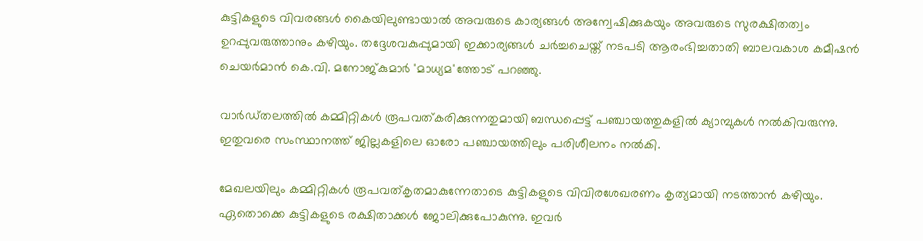കുട്ടികളുടെ വിവരങ്ങൾ കൈയിലുണ്ടായാൽ അവരുടെ കാര്യങ്ങൾ അന്വേഷിക്കുകയും അവരുടെ സുരക്ഷിതത്വം ഉറപ്പുവരുത്താനും കഴിയും. തദ്ദേശവകുപ്പുമായി ഇക്കാര്യങ്ങൾ ചർച്ചചെയ്ത് നടപടി ആരംഭിച്ചതാതി ബാലവകാശ കമീഷൻ ചെയർമാൻ കെ.വി. മനോജ്കുമാർ 'മാധ്യമ'ത്തോട് പറഞ്ഞു.

വാർഡ്തലത്തിൽ കമ്മിറ്റികൾ രൂപവത്കരിക്കുന്നതുമായി ബന്ധപ്പെട്ട് പഞ്ചായത്തുകളിൽ ക്യാമ്പുകൾ നൽകിവരുന്നു. ഇതുവരെ സംസ്ഥാനത്ത് ജില്ലകളിലെ ഓരോ പഞ്ചായത്തിലും പരിശീലനം നൽകി.

മേഖലയിലും കമ്മിറ്റികൾ രൂപവത്കൃതമാകുന്നേതാടെ കുട്ടികളുടെ വിവിരശേഖരണം കൃത്യമായി നടത്താൻ കഴിയും. ഏതൊക്കെ കുട്ടികളുടെ രക്ഷിതാക്കൾ ജോലിക്കുപോകുന്നു. ഇവർ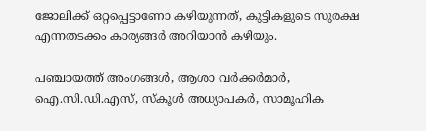ജോലിക്ക് ഒറ്റപ്പെട്ടാണോ കഴിയുന്നത്, കുട്ടികളുടെ സുരക്ഷ എന്നതടക്കം കാര്യങ്ങർ അറിയാൻ കഴിയും.

പഞ്ചായത്ത് അംഗങ്ങൾ, ആശാ വർക്കർമാർ, ഐ.സി.ഡി.എസ്, സ്കൂൾ അധ്യാപകർ, സാമൂഹിക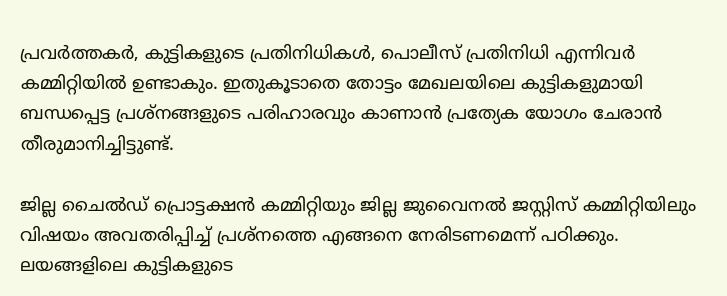പ്രവർത്തകർ, കുട്ടികളുടെ പ്രതിനിധികൾ, പൊലീസ് പ്രതിനിധി എന്നിവർ കമ്മിറ്റിയിൽ ഉണ്ടാകും. ഇതുകൂടാതെ തോട്ടം മേഖലയിലെ കുട്ടികളുമായി ബന്ധപ്പെട്ട പ്രശ്നങ്ങളുടെ പരിഹാരവും കാണാൻ പ്രത്യേക യോഗം ചേരാൻ തീരുമാനിച്ചിട്ടുണ്ട്.

ജില്ല ചൈൽഡ് പ്രൊട്ടക്ഷൻ കമ്മിറ്റിയും ജില്ല ജുവൈനൽ ജസ്റ്റിസ് കമ്മിറ്റിയിലും വിഷയം അവതരിപ്പിച്ച് പ്രശ്നത്തെ എങ്ങനെ നേരിടണമെന്ന് പഠിക്കും. ലയങ്ങളിലെ കുട്ടികളുടെ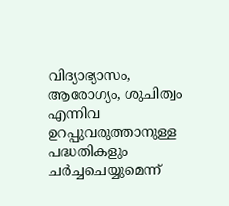വിദ്യാഭ്യാസം, ആരോഗ്യം, ശുചിത്വം എന്നിവ ഉറപ്പുവരുത്താനുള്ള പദ്ധതികളും ചർച്ചചെയ്യുമെന്ന്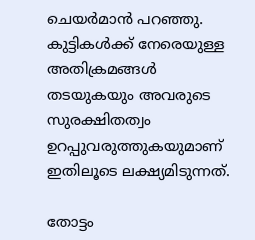ചെയർമാൻ പറഞ്ഞു. കുട്ടികൾക്ക് നേരെയുള്ള അതിക്രമങ്ങൾ തടയുകയും അവരുടെ സുരക്ഷിതത്വം ഉറപ്പുവരുത്തുകയുമാണ് ഇതിലൂടെ ലക്ഷ്യമിടുന്നത്.

തോട്ടം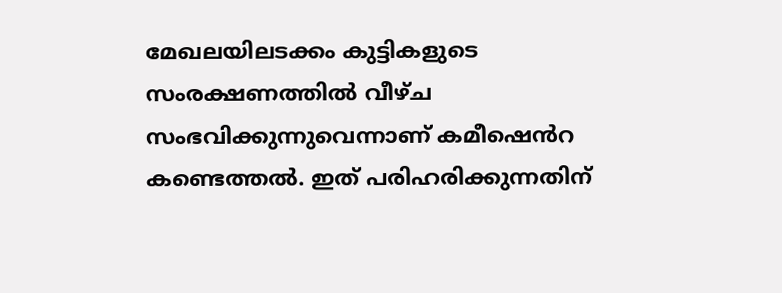മേഖലയിലടക്കം കുട്ടികളുടെ സംരക്ഷണത്തിൽ വീഴ്ച സംഭവിക്കുന്നുവെന്നാണ് കമീഷെൻറ കണ്ടെത്തൽ. ഇത് പരിഹരിക്കുന്നതിന്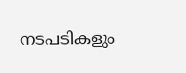നടപടികളും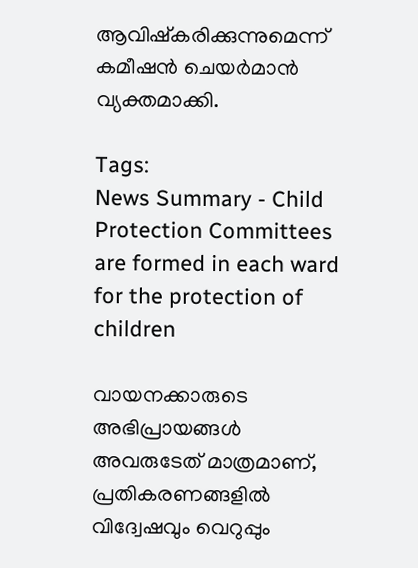ആവിഷ്കരിക്കുന്നുമെന്ന് കമീഷൻ ചെയർമാൻ വ്യക്തമാക്കി.

Tags:
News Summary - Child Protection Committees are formed in each ward for the protection of children

വായനക്കാരുടെ അഭിപ്രായങ്ങള്‍ അവരുടേത് മാത്രമാണ്, പ്രതികരണങ്ങളിൽ വിദ്വേഷവും വെറുപ്പും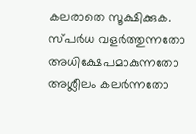കലരാതെ സൂക്ഷിക്കുക. സ്പർധ വളർത്തുന്നതോ അധിക്ഷേപമാകുന്നതോ അശ്ലീലം കലർന്നതോ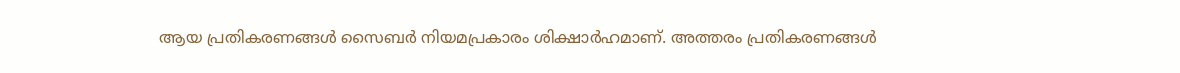ആയ പ്രതികരണങ്ങൾ സൈബർ നിയമപ്രകാരം ശിക്ഷാർഹമാണ്. അത്തരം പ്രതികരണങ്ങൾ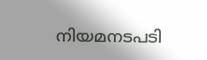നിയമനടപടി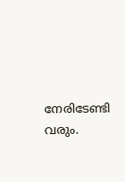നേരിടേണ്ടി വരും.